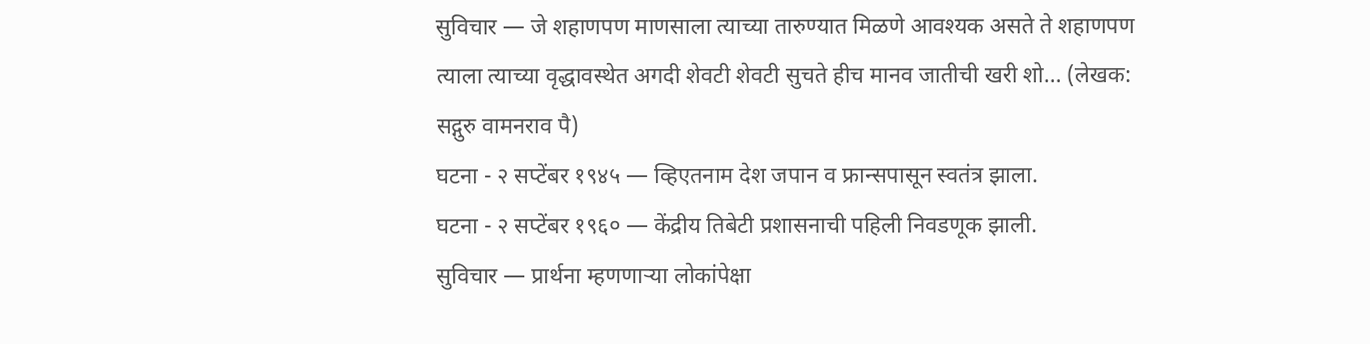सुविचार — जे शहाणपण माणसाला त्याच्या तारुण्यात मिळणे आवश्यक असते ते शहाणपण त्याला त्याच्या वृद्धावस्थेत अगदी शेवटी शेवटी सुचते हीच मानव जातीची खरी शो… (लेखक: सद्गुरु वामनराव पै)
घटना - २ सप्टेंबर १९४५ — व्हिएतनाम देश जपान व फ्रान्सपासून स्वतंत्र झाला.
घटना - २ सप्टेंबर १९६० — केंद्रीय तिबेटी प्रशासनाची पहिली निवडणूक झाली.
सुविचार — प्रार्थना म्हणणाऱ्या लोकांपेक्षा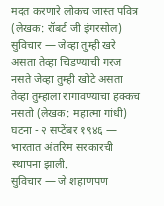मदत करणारे लोकच जास्त पवित्र (लेखक: रॉबर्ट जी इंगरसोल)
सुविचार — जेव्हा तुम्ही खरे असता तेव्हा चिडण्याची गरज नसते जेव्हा तुम्ही खोटे असता तेव्हा तुम्हाला रागावण्याचा हक्कच नसतो (लेखक: महात्मा गांधी)
घटना - २ सप्टेंबर १९४६ — भारतात अंतरिम सरकारची स्थापना झाली.
सुविचार — जे शहाणपण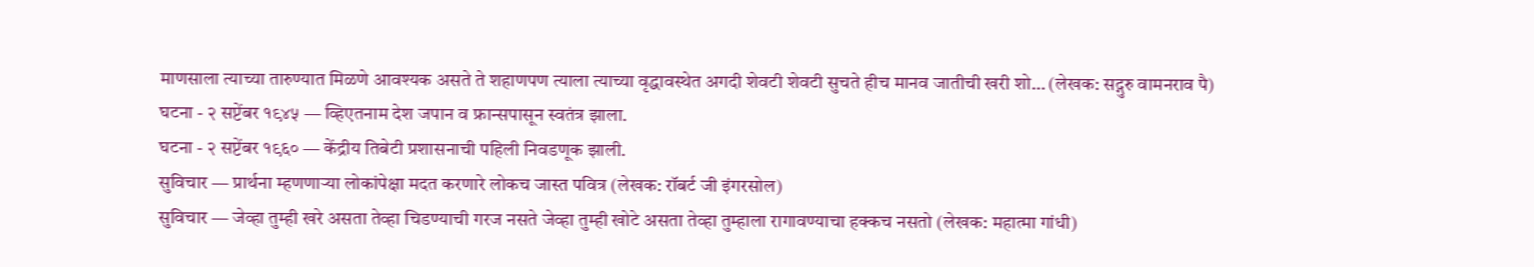माणसाला त्याच्या तारुण्यात मिळणे आवश्यक असते ते शहाणपण त्याला त्याच्या वृद्धावस्थेत अगदी शेवटी शेवटी सुचते हीच मानव जातीची खरी शो… (लेखक: सद्गुरु वामनराव पै)
घटना - २ सप्टेंबर १९४५ — व्हिएतनाम देश जपान व फ्रान्सपासून स्वतंत्र झाला.
घटना - २ सप्टेंबर १९६० — केंद्रीय तिबेटी प्रशासनाची पहिली निवडणूक झाली.
सुविचार — प्रार्थना म्हणणाऱ्या लोकांपेक्षा मदत करणारे लोकच जास्त पवित्र (लेखक: रॉबर्ट जी इंगरसोल)
सुविचार — जेव्हा तुम्ही खरे असता तेव्हा चिडण्याची गरज नसते जेव्हा तुम्ही खोटे असता तेव्हा तुम्हाला रागावण्याचा हक्कच नसतो (लेखक: महात्मा गांधी)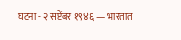घटना - २ सप्टेंबर १९४६ — भारतात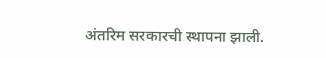अंतरिम सरकारची स्थापना झाली.